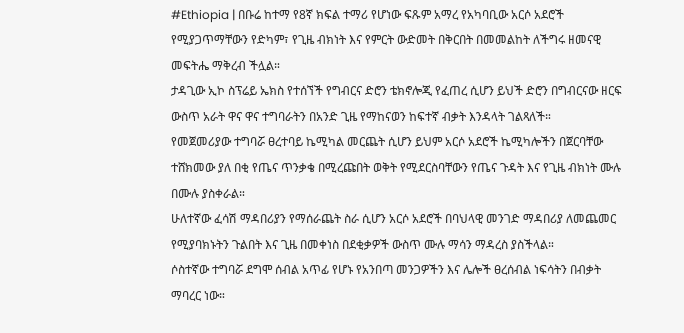#Ethiopia | በቡሬ ከተማ የ8ኛ ክፍል ተማሪ የሆነው ፍጹም አማረ የአካባቢው አርሶ አደሮች የሚያጋጥማቸውን የድካም፣ የጊዜ ብክነት እና የምርት ውድመት በቅርበት በመመልከት ለችግሩ ዘመናዊ መፍትሔ ማቅረብ ችሏል።
ታዳጊው ኢኮ ስፕሬይ ኤክስ የተሰኘች የግብርና ድሮን ቴክኖሎጂ የፈጠረ ሲሆን ይህች ድሮን በግብርናው ዘርፍ ውስጥ አራት ዋና ዋና ተግባራትን በአንድ ጊዜ የማከናወን ከፍተኛ ብቃት እንዳላት ገልጻለች።
የመጀመሪያው ተግባሯ ፀረተባይ ኬሚካል መርጨት ሲሆን ይህም አርሶ አደሮች ኬሚካሎችን በጀርባቸው ተሸክመው ያለ በቂ የጤና ጥንቃቄ በሚረጩበት ወቅት የሚደርስባቸውን የጤና ጉዳት እና የጊዜ ብክነት ሙሉ በሙሉ ያስቀራል።
ሁለተኛው ፈሳሽ ማዳበሪያን የማሰራጨት ስራ ሲሆን አርሶ አደሮች በባህላዊ መንገድ ማዳበሪያ ለመጨመር የሚያባክኑትን ጉልበት እና ጊዜ በመቀነስ በደቂቃዎች ውስጥ ሙሉ ማሳን ማዳረስ ያስችላል።
ሶስተኛው ተግባሯ ደግሞ ሰብል አጥፊ የሆኑ የአንበጣ መንጋዎችን እና ሌሎች ፀረሰብል ነፍሳትን በብቃት ማባረር ነው።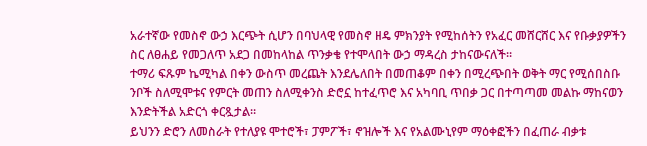አራተኛው የመስኖ ውኃ እርጭት ሲሆን በባህላዊ የመስኖ ዘዴ ምክንያት የሚከሰትን የአፈር መሸርሸር እና የቡቃያዎችን ስር ለፀሐይ የመጋለጥ አደጋ በመከላከል ጥንቃቄ የተሞላበት ውኃ ማዳረስ ታከናውናለች።
ተማሪ ፍጹም ኬሚካል በቀን ውስጥ መረጨት እንደሌለበት በመጠቆም በቀን በሚረጭበት ወቅት ማር የሚሰበስቡ ንቦች ስለሚሞቱና የምርት መጠን ስለሚቀንስ ድሮኗ ከተፈጥሮ እና አካባቢ ጥበቃ ጋር በተጣጣመ መልኩ ማከናወን እንድትችል አድርጎ ቀርጿታል።
ይህንን ድሮን ለመስራት የተለያዩ ሞተሮች፣ ፓምፖች፣ ኖዝሎች እና የአልሙኒየም ማዕቀፎችን በፈጠራ ብቃቱ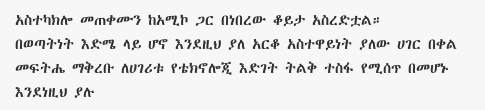አስተካክሎ መጠቀሙን ከአሚኮ ጋር በነበረው ቆይታ አስረድቷል።
በወጣትነት እድሜ ላይ ሆኖ እንደዚህ ያለ አርቆ አስተዋይነት ያለው ሀገር በቀል መፍትሔ ማቅረቡ ለሀገሪቱ የቴክኖሎጂ እድገት ትልቅ ተስፋ የሚሰጥ በመሆኑ እንደነዚህ ያሉ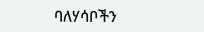ባለሃሳቦችን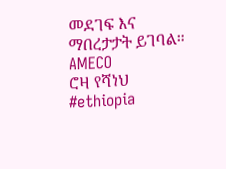መደገፍ እና ማበረታታት ይገባል።
AMECO
ሮዛ የሻነህ
#ethiopia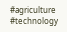#agriculture #technology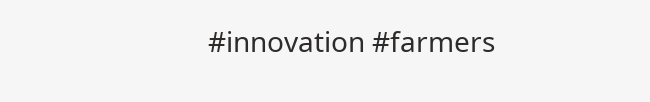#innovation #farmers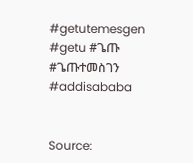#getutemesgen #getu #ጌጡ #ጌጡተመስገን #addisababa


Source: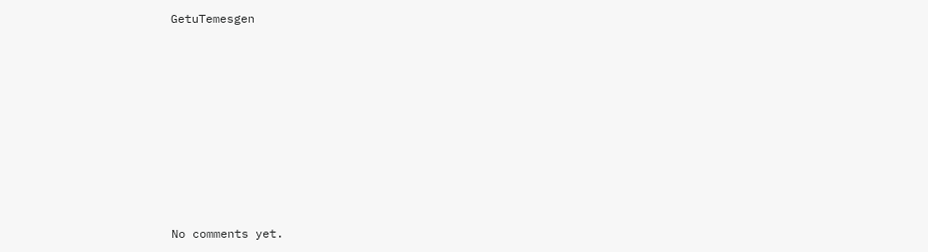GetuTemesgen









No comments yet.